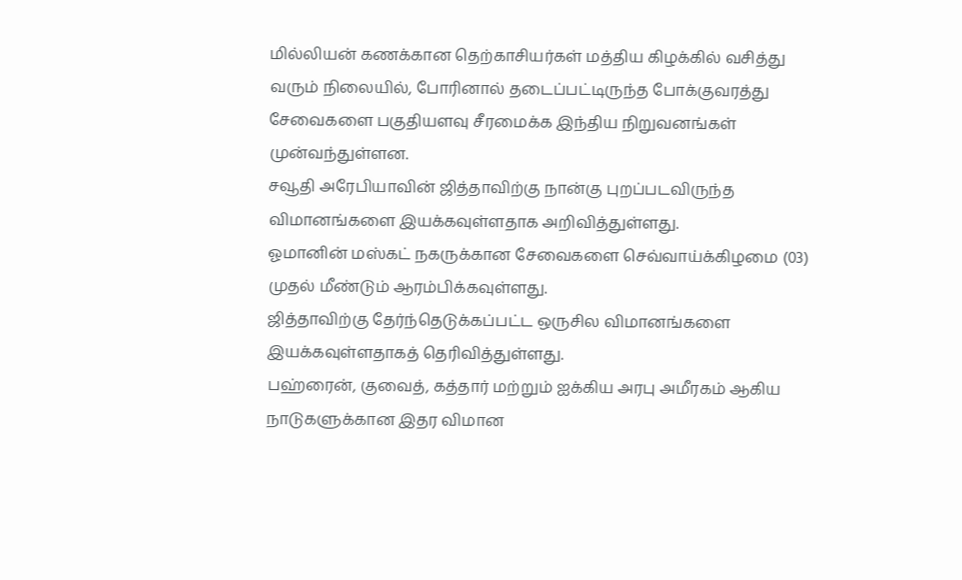மில்லியன் கணக்கான தெற்காசியர்கள் மத்திய கிழக்கில் வசித்து வரும் நிலையில், போரினால் தடைப்பட்டிருந்த போக்குவரத்து சேவைகளை பகுதியளவு சீரமைக்க இந்திய நிறுவனங்கள் முன்வந்துள்ளன.
சவூதி அரேபியாவின் ஜித்தாவிற்கு நான்கு புறப்படவிருந்த விமானங்களை இயக்கவுள்ளதாக அறிவித்துள்ளது.
ஓமானின் மஸ்கட் நகருக்கான சேவைகளை செவ்வாய்க்கிழமை (03) முதல் மீண்டும் ஆரம்பிக்கவுள்ளது.
ஜித்தாவிற்கு தேர்ந்தெடுக்கப்பட்ட ஒருசில விமானங்களை இயக்கவுள்ளதாகத் தெரிவித்துள்ளது.
பஹ்ரைன், குவைத், கத்தார் மற்றும் ஐக்கிய அரபு அமீரகம் ஆகிய நாடுகளுக்கான இதர விமான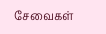சேவைகள்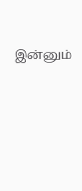இன்னும்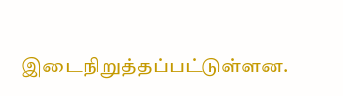இடைநிறுத்தப்பட்டுள்ளன.